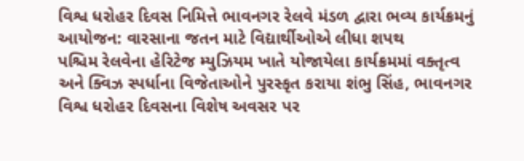વિશ્વ ધરોહર દિવસ નિમિત્તે ભાવનગર રેલવે મંડળ દ્વારા ભવ્ય કાર્યક્રમનું આયોજન: વારસાના જતન માટે વિદ્યાર્થીઓએ લીધા શપથ
પશ્ચિમ રેલવેના હેરિટેજ મ્યુઝિયમ ખાતે યોજાયેલા કાર્યક્રમમાં વક્તૃત્વ અને ક્વિઝ સ્પર્ધાના વિજેતાઓને પુરસ્કૃત કરાયા શંભુ સિંહ, ભાવનગર વિશ્વ ધરોહર દિવસના વિશેષ અવસર પર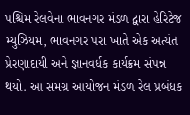પશ્ચિમ રેલવેના ભાવનગર મંડળ દ્વારા હેરિટેજ મ્યુઝિયમ, ભાવનગર પરા ખાતે એક અત્યંત પ્રેરણાદાયી અને જ્ઞાનવર્ધક કાર્યક્રમ સંપન્ન થયો. આ સમગ્ર આયોજન મંડળ રેલ પ્રબંધક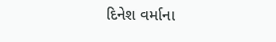દિનેશ વર્માના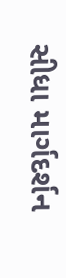સીધા માર્ગદર્શન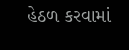હેઠળ કરવામાં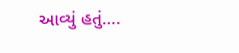આવ્યું હતું….